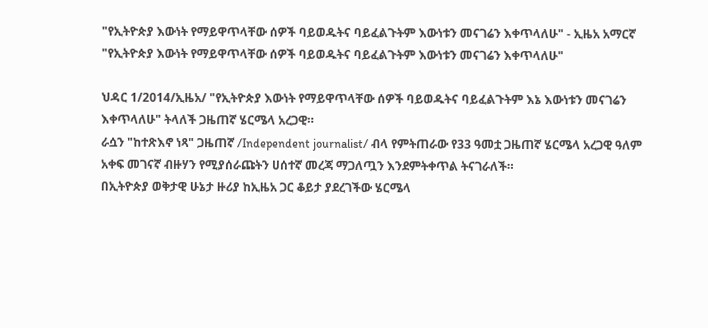"የኢትዮጵያ እውነት የማይዋጥላቸው ሰዎች ባይወዱትና ባይፈልጉትም እውነቱን መናገሬን እቀጥላለሁ" - ኢዜአ አማርኛ
"የኢትዮጵያ እውነት የማይዋጥላቸው ሰዎች ባይወዱትና ባይፈልጉትም እውነቱን መናገሬን እቀጥላለሁ"

ህዳር 1/2014/ኢዜአ/ "የኢትዮጵያ እውነት የማይዋጥላቸው ሰዎች ባይወዱትና ባይፈልጉትም እኔ እውነቱን መናገሬን እቀጥላለሁ" ትላለች ጋዜጠኛ ሄርሜላ አረጋዊ።
ራሷን "ከተጽእኖ ነጻ" ጋዜጠኛ /Independent journalist/ ብላ የምትጠራው የ33 ዓመቷ ጋዜጠኛ ሄርሜላ አረጋዊ ዓለም አቀፍ መገናኛ ብዙሃን የሚያሰራጩትን ሀሰተኛ መረጃ ማጋለጧን እንደምትቀጥል ትናገራለች።
በኢትዮጵያ ወቅታዊ ሁኔታ ዙሪያ ከኢዜአ ጋር ቆይታ ያደረገችው ሄርሜላ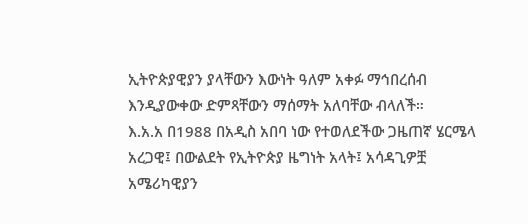ኢትዮጵያዊያን ያላቸውን እውነት ዓለም አቀፉ ማኅበረሰብ እንዲያውቀው ድምጻቸውን ማሰማት አለባቸው ብላለች።
እ.አ.አ በ1988 በአዲስ አበባ ነው የተወለደችው ጋዜጠኛ ሄርሜላ አረጋዊ፤ በውልደት የኢትዮጵያ ዜግነት አላት፤ አሳዳጊዎቿ አሜሪካዊያን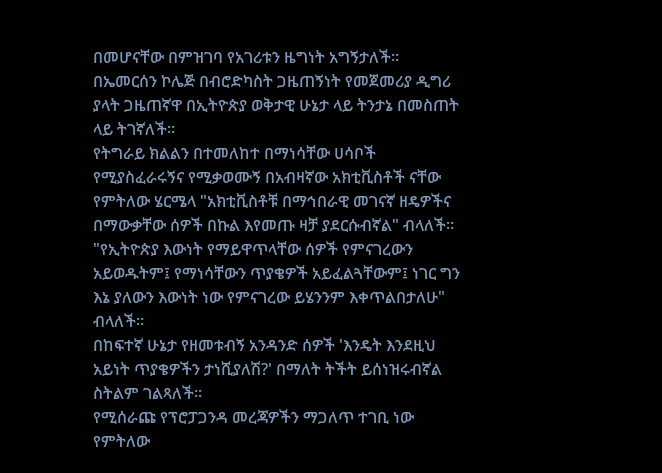በመሆናቸው በምዝገባ የአገሪቱን ዜግነት አግኝታለች።
በኤመርሰን ኮሌጅ በብሮድካስት ጋዜጠኝነት የመጀመሪያ ዲግሪ ያላት ጋዜጠኛዋ በኢትዮጵያ ወቅታዊ ሁኔታ ላይ ትንታኔ በመስጠት ላይ ትገኛለች።
የትግራይ ክልልን በተመለከተ በማነሳቸው ሀሳቦች የሚያስፈራሩኝና የሚቃወሙኝ በአብዛኛው አክቲቪስቶች ናቸው የምትለው ሄርሜላ "አክቲቪስቶቹ በማኅበራዊ መገናኛ ዘዴዎችና በማውቃቸው ሰዎች በኩል እየመጡ ዛቻ ያደርሱብኛል" ብላለች።
"የኢትዮጵያ እውነት የማይዋጥላቸው ሰዎች የምናገረውን አይወዱትም፤ የማነሳቸውን ጥያቄዎች አይፈልጓቸውም፤ ነገር ግን እኔ ያለውን እውነት ነው የምናገረው ይሄንንም እቀጥልበታለሁ" ብላለች።
በከፍተኛ ሁኔታ የዘመቱብኝ አንዳንድ ሰዎች 'እንዴት እንደዚህ አይነት ጥያቄዎችን ታነሺያለሽ?' በማለት ትችት ይሰነዝሩብኛል ስትልም ገልጻለች።
የሚሰራጩ የፕሮፓጋንዳ መረጃዎችን ማጋለጥ ተገቢ ነው የምትለው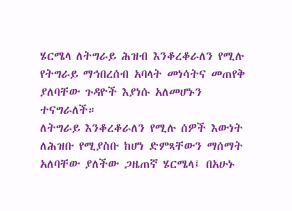ሄርሜላ ለትግራይ ሕዝብ እንቆረቆራለን የሚሉ የትግራይ ማኅበረሰብ አባላት መነሳትና መጠየቅ ያለባቸው ጉዳዮች እያነሱ አለመሆኑን ተናግራለች።
ለትግራይ እንቆረቆራለን የሚሉ ሰዎች እውነት ለሕዝቡ የሚያስቡ ከሆነ ድምጻቸውን ማሰማት አለባቸው ያለችው ጋዜጠኛ ሄርሜላ፤ በአሁኑ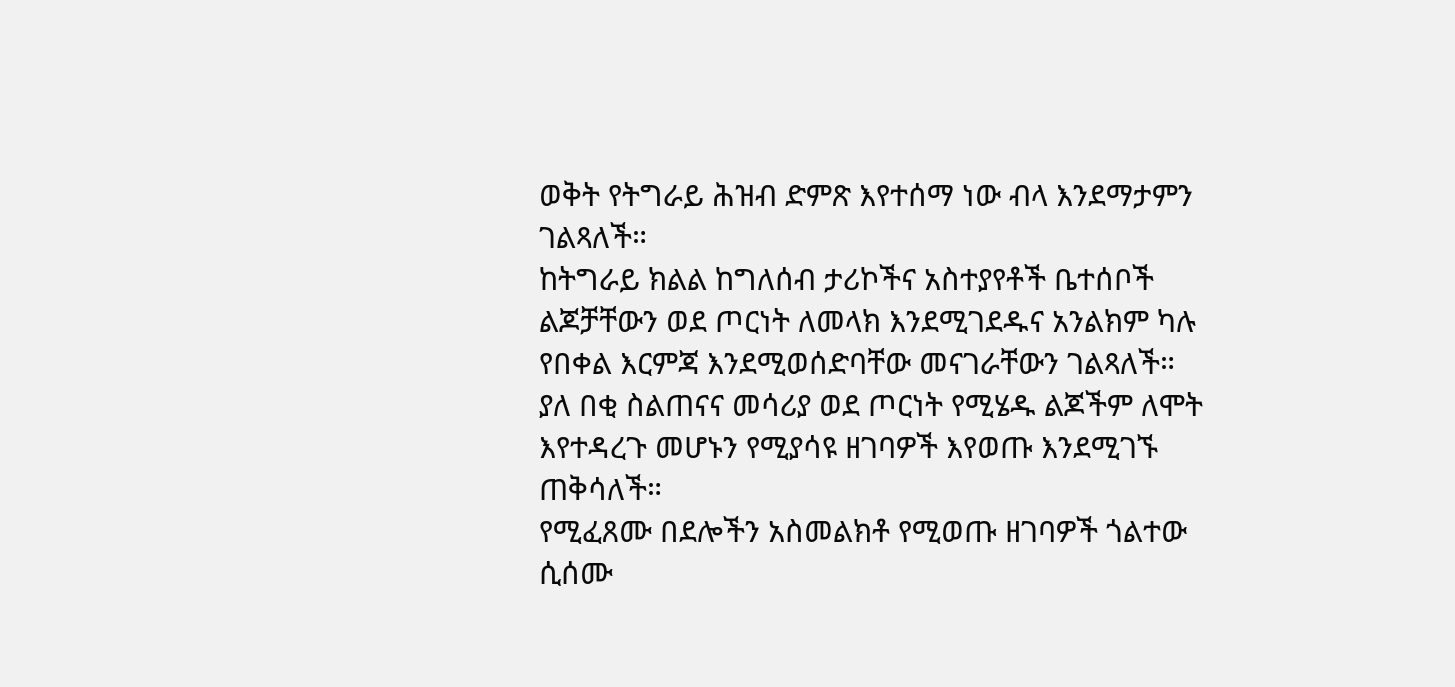ወቅት የትግራይ ሕዝብ ድምጽ እየተሰማ ነው ብላ እንደማታምን ገልጻለች።
ከትግራይ ክልል ከግለሰብ ታሪኮችና አስተያየቶች ቤተሰቦች ልጆቻቸውን ወደ ጦርነት ለመላክ እንደሚገደዱና አንልክም ካሉ የበቀል እርምጃ እንደሚወሰድባቸው መናገራቸውን ገልጻለች።
ያለ በቂ ስልጠናና መሳሪያ ወደ ጦርነት የሚሄዱ ልጆችም ለሞት እየተዳረጉ መሆኑን የሚያሳዩ ዘገባዎች እየወጡ እንደሚገኙ ጠቅሳለች።
የሚፈጸሙ በደሎችን አስመልክቶ የሚወጡ ዘገባዎች ጎልተው ሲሰሙ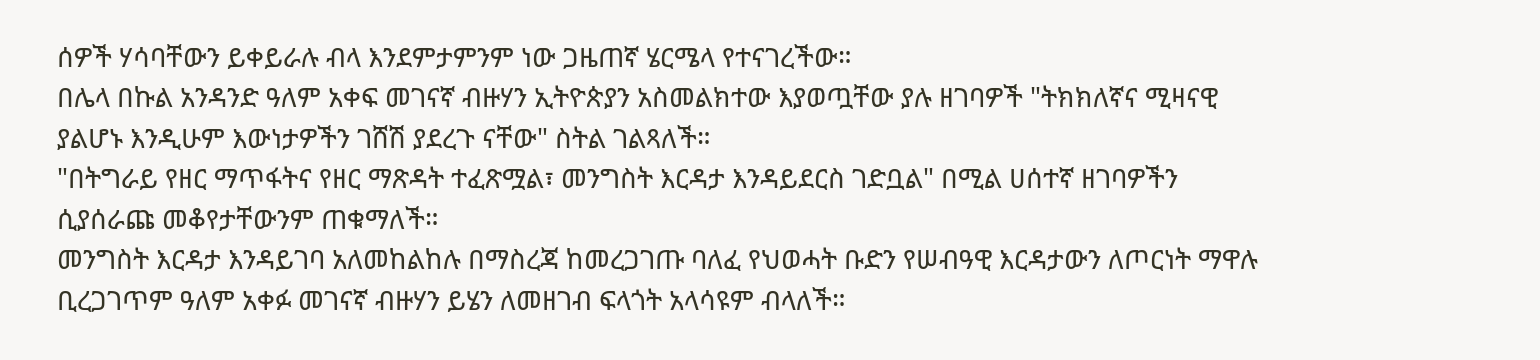ሰዎች ሃሳባቸውን ይቀይራሉ ብላ እንደምታምንም ነው ጋዜጠኛ ሄርሜላ የተናገረችው።
በሌላ በኩል አንዳንድ ዓለም አቀፍ መገናኛ ብዙሃን ኢትዮጵያን አስመልክተው እያወጧቸው ያሉ ዘገባዎች "ትክክለኛና ሚዛናዊ ያልሆኑ እንዲሁም እውነታዎችን ገሸሽ ያደረጉ ናቸው" ስትል ገልጻለች።
"በትግራይ የዘር ማጥፋትና የዘር ማጽዳት ተፈጽሟል፣ መንግስት እርዳታ እንዳይደርስ ገድቧል" በሚል ሀሰተኛ ዘገባዎችን ሲያሰራጩ መቆየታቸውንም ጠቁማለች።
መንግስት እርዳታ እንዳይገባ አለመከልከሉ በማስረጃ ከመረጋገጡ ባለፈ የህወሓት ቡድን የሠብዓዊ እርዳታውን ለጦርነት ማዋሉ ቢረጋገጥም ዓለም አቀፉ መገናኛ ብዙሃን ይሄን ለመዘገብ ፍላጎት አላሳዩም ብላለች።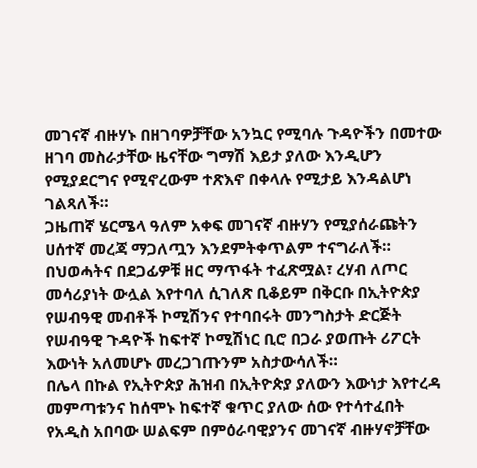መገናኛ ብዙሃኑ በዘገባዎቻቸው አንኳር የሚባሉ ጉዳዮችን በመተው ዘገባ መስራታቸው ዜናቸው ግማሽ እይታ ያለው እንዲሆን የሚያደርግና የሚኖረውም ተጽእኖ በቀላሉ የሚታይ እንዳልሆነ ገልጻለች።
ጋዜጠኛ ሄርሜላ ዓለም አቀፍ መገናኛ ብዙሃን የሚያሰራጩትን ሀሰተኛ መረጃ ማጋለጧን እንደምትቀጥልም ተናግራለች።
በህወሓትና በደጋፊዎቹ ዘር ማጥፋት ተፈጽሟል፣ ረሃብ ለጦር መሳሪያነት ውሏል እየተባለ ሲገለጽ ቢቆይም በቅርቡ በኢትዮጵያ የሠብዓዊ መብቶች ኮሚሽንና የተባበሩት መንግስታት ድርጅት የሠብዓዊ ጉዳዮች ከፍተኛ ኮሚሽነር ቢሮ በጋራ ያወጡት ሪፖርት እውነት አለመሆኑ መረጋገጡንም አስታውሳለች።
በሌላ በኩል የኢትዮጵያ ሕዝብ በኢትዮጵያ ያለውን እውነታ እየተረዳ መምጣቱንና ከሰሞኑ ከፍተኛ ቁጥር ያለው ሰው የተሳተፈበት የአዲስ አበባው ሠልፍም በምዕራባዊያንና መገናኛ ብዙሃኖቻቸው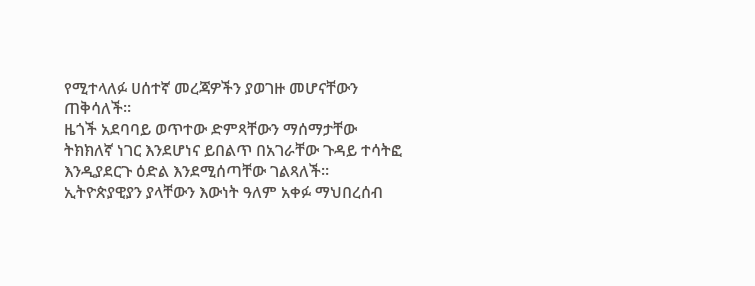የሚተላለፉ ሀሰተኛ መረጃዎችን ያወገዙ መሆናቸውን ጠቅሳለች።
ዜጎች አደባባይ ወጥተው ድምጻቸውን ማሰማታቸው ትክክለኛ ነገር እንደሆነና ይበልጥ በአገራቸው ጉዳይ ተሳትፎ እንዲያደርጉ ዕድል እንደሚሰጣቸው ገልጻለች።
ኢትዮጵያዊያን ያላቸውን እውነት ዓለም አቀፉ ማህበረሰብ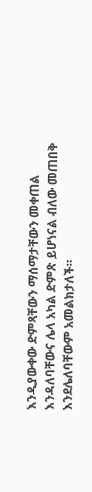እንዲያውቀው ድምጻቸውን ማሰማታቸውን መቀጠል እንዳለባቸውና ሌላ አካል ድምጽ ይሆነናል ብለው መጠበቅ እንደሌለባቸውም አመልክታለች።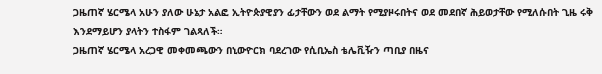ጋዜጠኛ ሄርሜላ አሁን ያለው ሁኔታ አልፎ ኢትዮጵያዊያን ፊታቸውን ወደ ልማት የሚያዞሩበትና ወደ መደበኛ ሕይወታቸው የሚለሱበት ጊዜ ሩቅ እንደማይሆን ያላትን ተስፋም ገልጻለች።
ጋዜጠኛ ሄርሜላ አረጋዊ መቀመጫውን በኒውዮርክ ባደረገው የሲቢኤስ ቴሌቪዥን ጣቢያ በዜና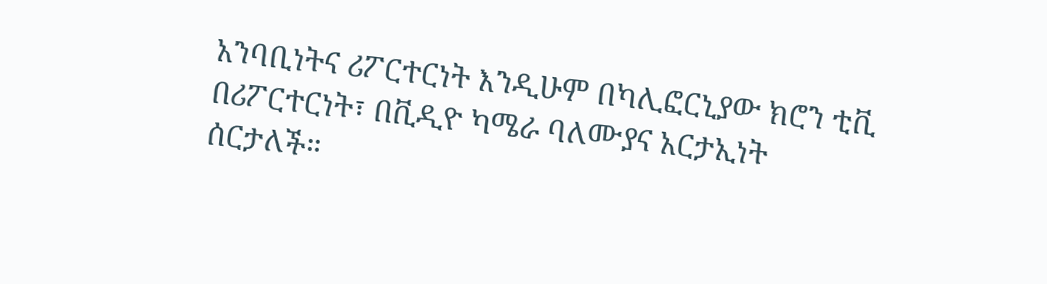አንባቢነትና ሪፖርተርነት እንዲሁም በካሊፎርኒያው ክሮን ቲቪ በሪፖርተርነት፣ በቪዲዮ ካሜራ ባለሙያና አርታኢነት ሰርታለች።